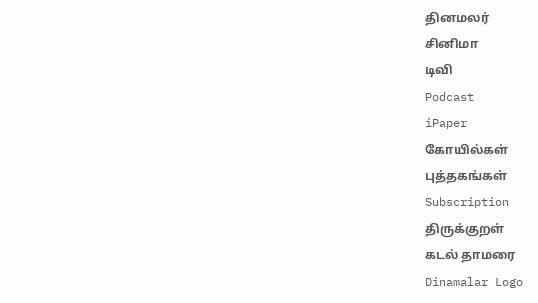தினமலர்
சினிமா
டிவி
Podcast
iPaper
கோயில்கள்
புத்தகங்கள்
Subscription
திருக்குறள்
கடல் தாமரை
Dinamalar Logo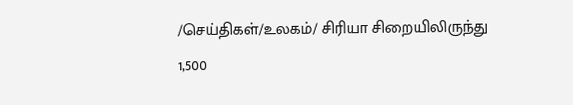/செய்திகள்/உலகம்/ சிரியா சிறையிலிருந்து 1,500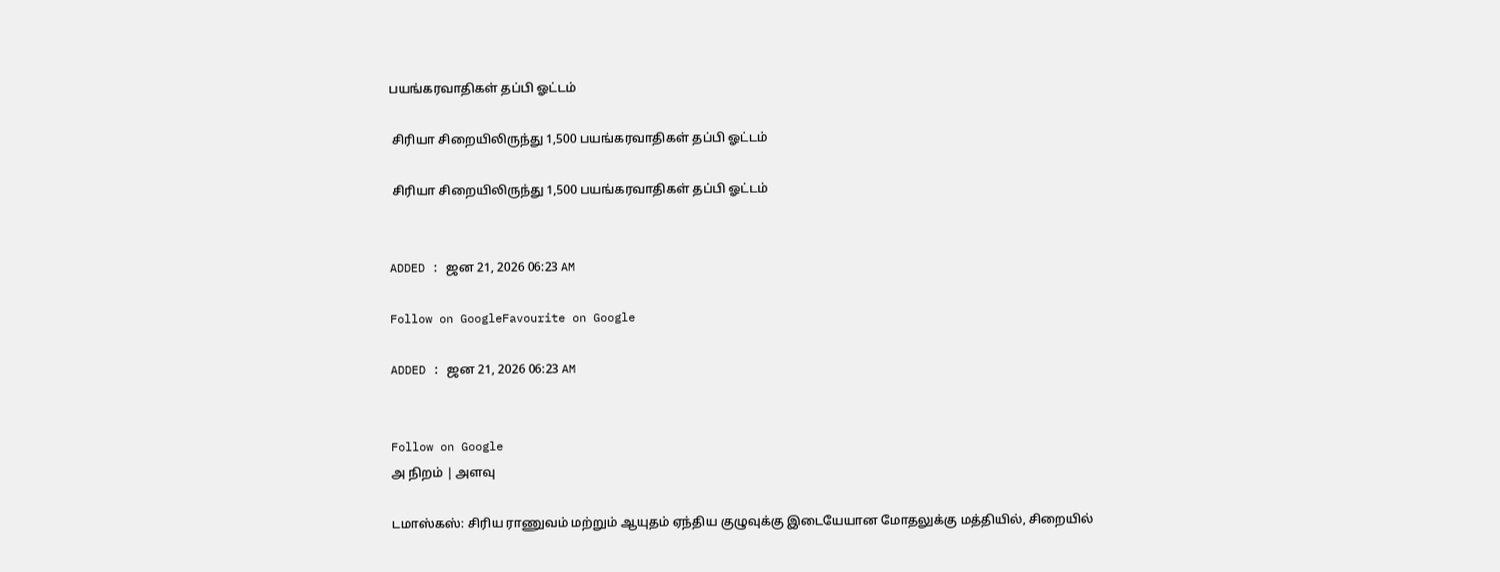பயங்கரவாதிகள் தப்பி ஓட்டம்

 சிரியா சிறையிலிருந்து 1,500 பயங்கரவாதிகள் தப்பி ஓட்டம்

 சிரியா சிறையிலிருந்து 1,500 பயங்கரவாதிகள் தப்பி ஓட்டம்


ADDED : ஜன 21, 2026 06:23 AM

Follow on GoogleFavourite on Google

ADDED : ஜன 21, 2026 06:23 AM


Follow on Google
அ நிறம் | அளவு

டமாஸ்கஸ்: சிரிய ராணுவம் மற்றும் ஆயுதம் ஏந்திய குழுவுக்கு இடையேயான மோதலுக்கு மத்தியில், சிறையில்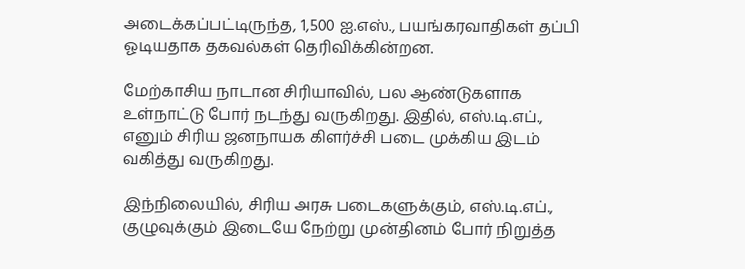அடைக்கப்பட்டிருந்த, 1,500 ஐ.எஸ்., பயங்கரவாதிகள் தப்பி ஓடியதாக தகவல்கள் தெரிவிக்கின்றன.

மேற்காசிய நாடான சிரியாவில், பல ஆண்டுகளாக உள்நாட்டு போர் நடந்து வருகிறது. இதில், எஸ்.டி.எப்., எனும் சிரிய ஜனநாயக கிளர்ச்சி படை முக்கிய இடம் வகித்து வருகிறது.

இந்நிலையில், சிரிய அரசு படைகளுக்கும், எஸ்.டி.எப்., குழுவுக்கும் இடையே நேற்று முன்தினம் போர் நிறுத்த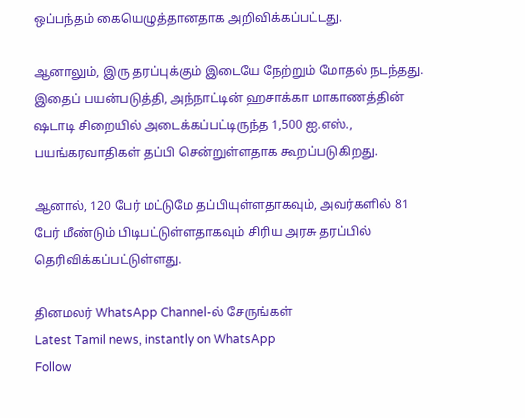ஒப்பந்தம் கையெழுத்தானதாக அறிவிக்கப்பட்டது.

ஆனாலும், இரு தரப்புக்கும் இடையே நேற்றும் மோதல் நடந்தது. இதைப் பயன்படுத்தி, அந்நாட்டின் ஹசாக்கா மாகாணத்தின் ஷடாடி சிறையில் அடைக்கப்பட்டிருந்த 1,500 ஐ.எஸ்., பயங்கரவாதிகள் தப்பி சென்றுள்ளதாக கூறப்படுகிறது.

ஆனால், 120 பேர் மட்டுமே தப்பியுள்ளதாகவும், அவர்களில் 81 பேர் மீண்டும் பிடிபட்டுள்ளதாகவும் சிரிய அரசு தரப்பில் தெரிவிக்கப்பட்டுள்ளது.

தினமலர் WhatsApp Channel-ல் சேருங்கள்
Latest Tamil news, instantly on WhatsApp
Follow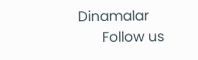Dinamalar
      Follow us